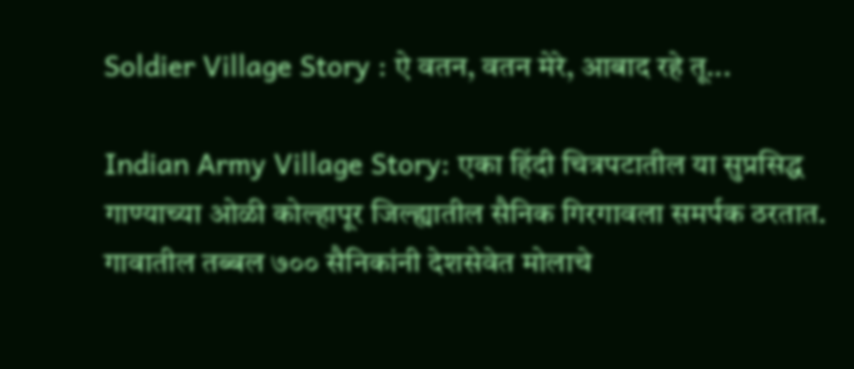Soldier Village Story : ऐ वतन, वतन मेरे, आबाद रहे तू...

Indian Army Village Story: एका हिंदी चित्रपटातील या सुप्रसिद्ध गाण्याच्या ओळी कोल्हापूर जिल्ह्यातील सैनिक गिरगावला समर्पक ठरतात. गावातील तब्बल ७०० सैनिकांनी देशसेवेत मोलाचे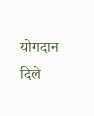योगदान दिले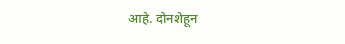आहे. दोनशेहून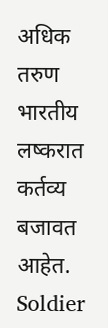अधिक तरुण भारतीय लष्करात कर्तव्य बजावत आहेत.
Soldier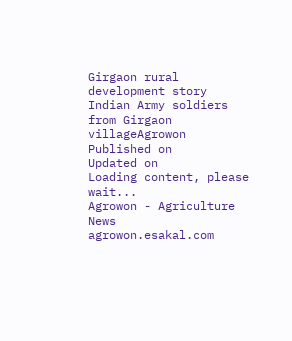Girgaon rural development story
Indian Army soldiers from Girgaon villageAgrowon
Published on
Updated on
Loading content, please wait...
Agrowon - Agriculture News
agrowon.esakal.com